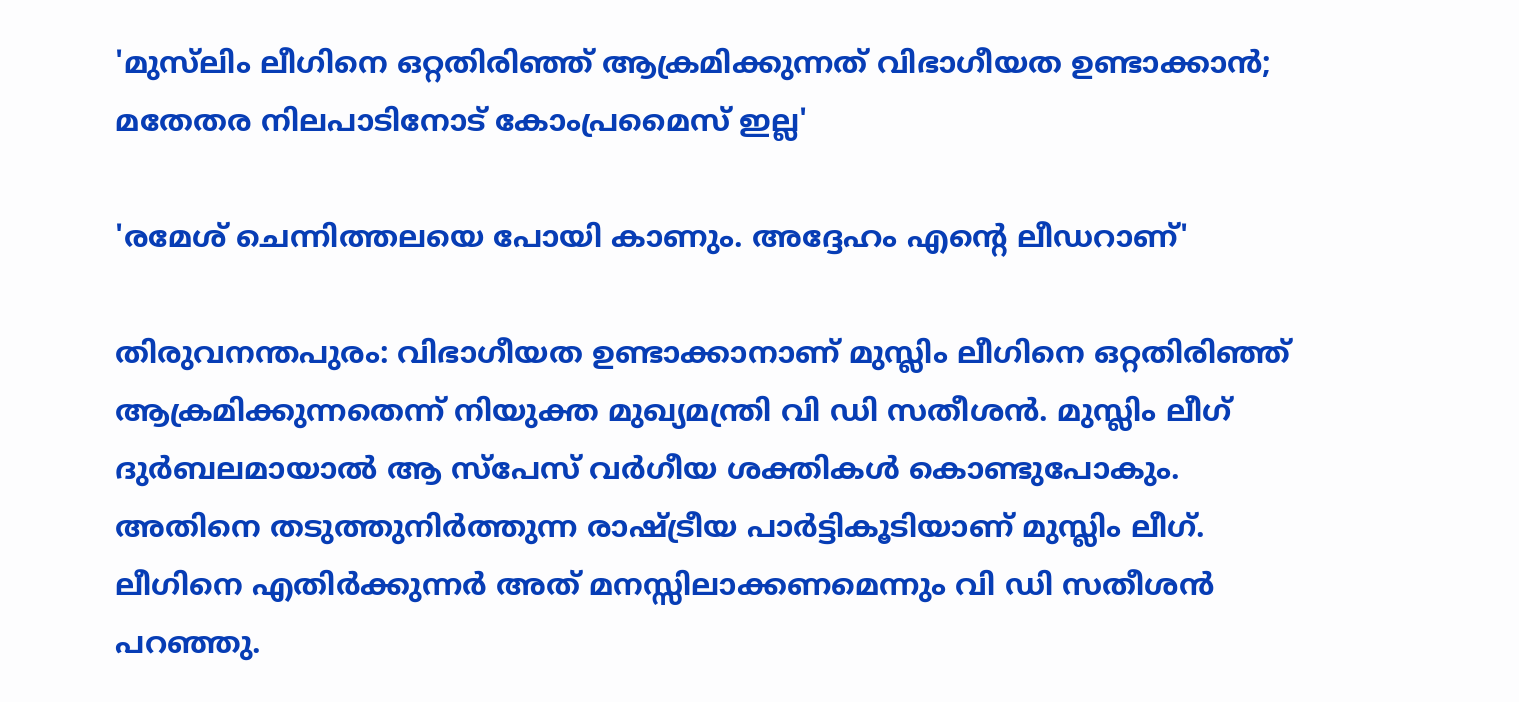'മുസ്‌ലിം ലീഗിനെ ഒറ്റതിരിഞ്ഞ് ആക്രമിക്കുന്നത് വിഭാഗീയത ഉണ്ടാക്കാന്‍; മതേതര നിലപാടിനോട് കോംപ്രമൈസ് ഇല്ല'

'രമേശ് ചെന്നിത്തലയെ പോയി കാണും. അദ്ദേഹം എന്റെ ലീഡറാണ്'

തിരുവനന്തപുരം: വിഭാഗീയത ഉണ്ടാക്കാനാണ് മുസ്ലിം ലീഗിനെ ഒറ്റതിരിഞ്ഞ് ആക്രമിക്കുന്നതെന്ന് നിയുക്ത മുഖ്യമന്ത്രി വി ഡി സതീശന്‍. മുസ്ലിം ലീഗ് ദുര്‍ബലമായാല്‍ ആ സ്‌പേസ് വര്‍ഗീയ ശക്തികള്‍ കൊണ്ടുപോകും. അതിനെ തടുത്തുനിര്‍ത്തുന്ന രാഷ്ട്രീയ പാര്‍ട്ടികൂടിയാണ് മുസ്ലിം ലീഗ്. ലീഗിനെ എതിര്‍ക്കുന്നര്‍ അത് മനസ്സിലാക്കണമെന്നും വി ഡി സതീശന്‍ പറഞ്ഞു.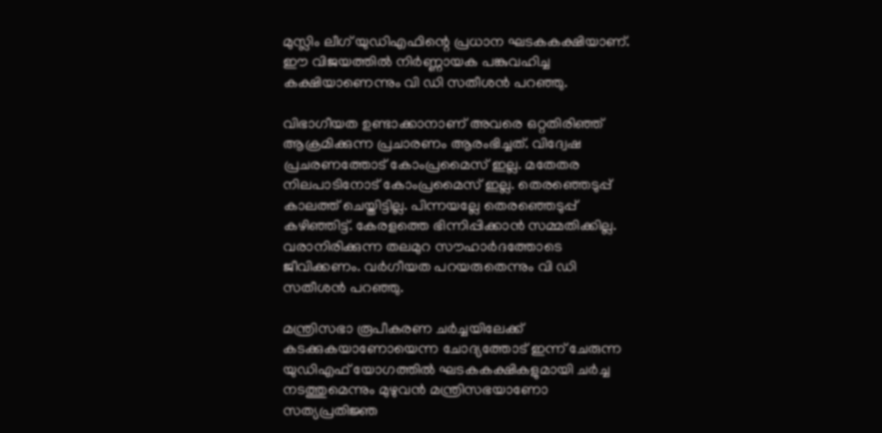മുസ്ലിം ലീഗ് യുഡിഎഫിന്റെ പ്രധാന ഘടകകക്ഷിയാണ്. ഈ വിജയത്തില്‍ നിര്‍ണ്ണായക പങ്കുവഹിച്ച കക്ഷിയാണെന്നും വി ഡി സതീശൻ പറഞ്ഞു.

വിഭാഗീയത ഉണ്ടാക്കാനാണ് അവരെ ഒറ്റതിരിഞ്ഞ് ആക്രമിക്കുന്ന പ്രചാരണം ആരംഭിച്ചത്. വിദ്വേഷ പ്രചരണത്തോട് കോംപ്രമൈസ് ഇല്ല. മതേതര നിലപാടിനോട് കോംപ്രമൈസ് ഇല്ല. തെരഞ്ഞെടുപ്പ് കാലത്ത് ചെയ്തിട്ടില്ല. പിന്നയല്ലേ തെരഞ്ഞെടുപ്പ് കഴിഞ്ഞിട്ട്. കേരളത്തെ ഭിന്നിപ്പിക്കാന്‍ സമ്മതിക്കില്ല. വരാനിരിക്കുന്ന തലമുറ സൗഹാര്‍ദത്തോടെ ജീവിക്കണം. വര്‍ഗീയത പറയരുതെന്നും വി ഡി സതീശന്‍ പറഞ്ഞു.

മന്ത്രിസഭാ രൂപീകരണ ചര്‍ച്ചയിലേക്ക് കടക്കുകയാണോയെന്ന ചോദ്യത്തോട് ഇന്ന് ചേരുന്ന യുഡിഎഫ് യോഗത്തില്‍ ഘടകകക്ഷികളുമായി ചര്‍ച്ച നടത്തുമെന്നും മുഴുവന്‍ മന്ത്രിസഭയാണോ സത്യപ്രതിജ്ഞ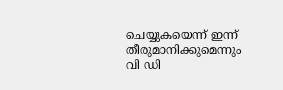ചെയ്യുകയെന്ന് ഇന്ന് തീരുമാനിക്കുമെന്നും വി ഡി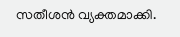സതീശന്‍ വ്യക്തമാക്കി.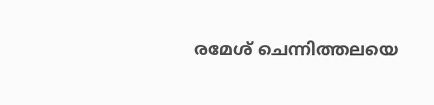രമേശ് ചെന്നിത്തലയെ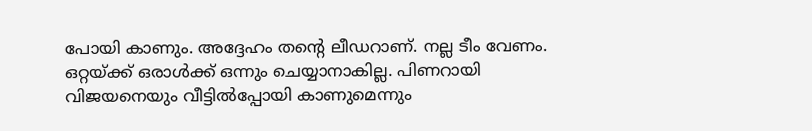പോയി കാണും. അദ്ദേഹം തന്റെ ലീഡറാണ്. നല്ല ടീം വേണം. ഒറ്റയ്ക്ക് ഒരാള്‍ക്ക് ഒന്നും ചെയ്യാനാകില്ല. പിണറായി വിജയനെയും വീട്ടില്‍പ്പോയി കാണുമെന്നും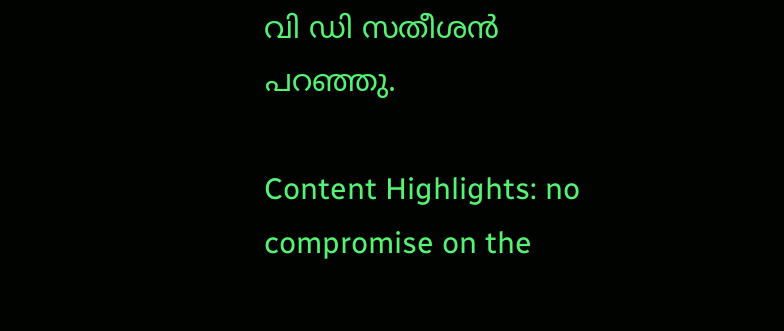വി ഡി സതീശന്‍ പറഞ്ഞു.

Content Highlights: no compromise on the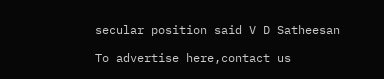secular position said V D Satheesan

To advertise here,contact us